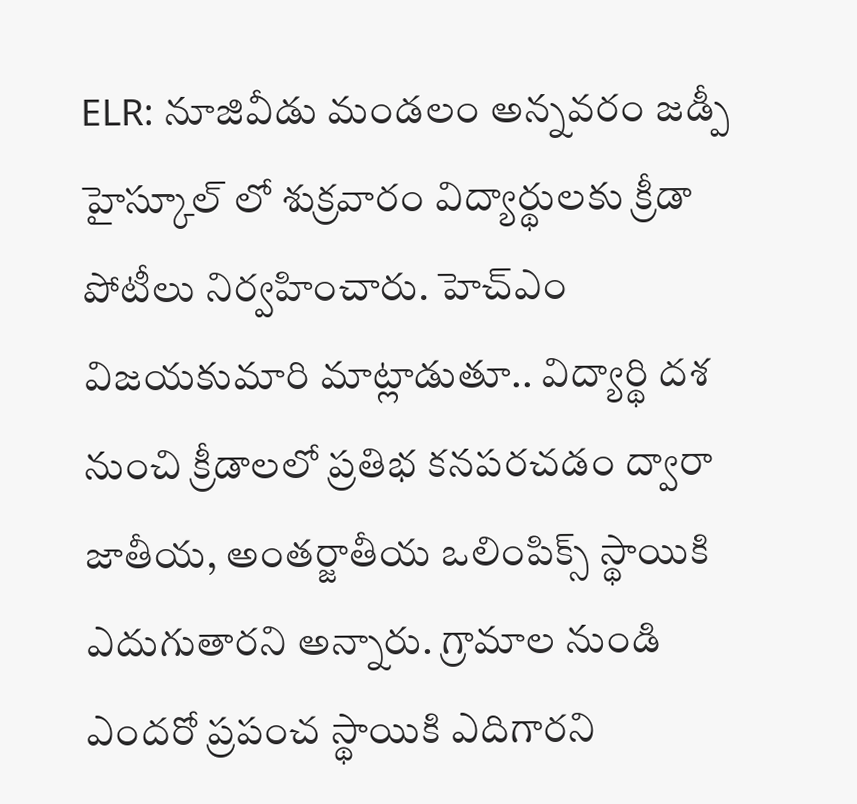ELR: నూజివీడు మండలం అన్నవరం జడ్పీ హైస్కూల్ లో శుక్రవారం విద్యార్థులకు క్రీడా పోటీలు నిర్వహించారు. హెచ్ఎం విజయకుమారి మాట్లాడుతూ.. విద్యార్థి దశ నుంచి క్రీడాలలో ప్రతిభ కనపరచడం ద్వారా జాతీయ, అంతర్జాతీయ ఒలింపిక్స్ స్థాయికి ఎదుగుతారని అన్నారు. గ్రామాల నుండి ఎందరో ప్రపంచ స్థాయికి ఎదిగారని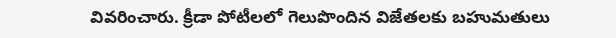వివరించారు. క్రీడా పోటీలలో గెలుపొందిన విజేతలకు బహుమతులు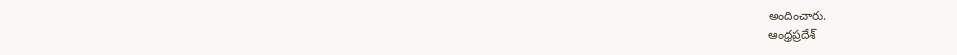అందించారు.
ఆంధ్రప్రదేశ్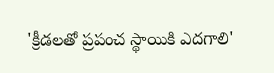'క్రీడలతో ప్రపంచ స్థాయికి ఎదగాలి'